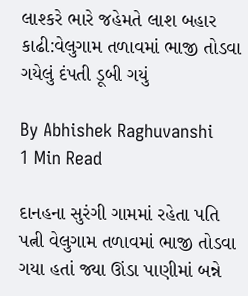લાશ્કરે ભારે જહેમતે લાશ બહાર કાઢી:વેલુગામ તળાવમાં ભાજી તોડવા ગયેલું દંપતી ડૂબી ગયું

By Abhishek Raghuvanshi
1 Min Read

દાનહના સુરંગી ગામમાં રહેતા પતિ પત્ની વેલુગામ તળાવમાં ભાજી તોડવા ગયા હતાં જ્યા ઊંડા પાણીમાં બન્ને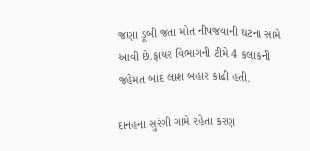જણા ડૂબી જતા મોત નીપજવાની ઘટના સામે આવી છે.ફાયર વિભાગની ટીમે 4 કલાકની જહેમત બાદ લાશ બહાર કાઢી હતી.

દાનહના સુરંગી ગામે રહેતા કરણ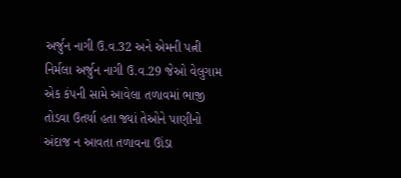અર્જુન નાગી ઉ.વ.32 અને એમની પત્ની નિર્મલા અર્જુન નાગી ઉ.વ.29 જેઓ વેલુગામ એક કંપની સામે આવેલા તળાવમાં ભાજી તોડવા ઉતર્યા હતા જ્યાં તેઓને પાણીનો અંદાજ ન આવતા તળાવના ઊંડા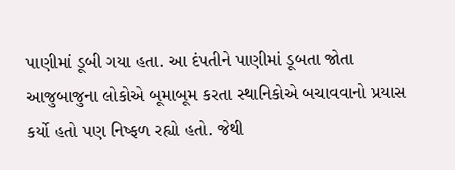પાણીમાં ડૂબી ગયા હતા. આ દંપતીને પાણીમાં ડૂબતા જોતા આજુબાજુના લોકોએ બૂમાબૂમ કરતા સ્થાનિકોએ બચાવવાનો પ્રયાસ કર્યો હતો પણ નિષ્ફળ રહ્યો હતો. જેથી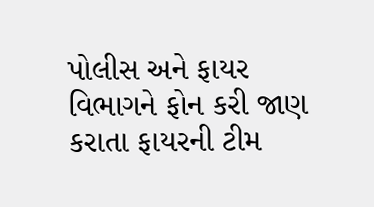પોલીસ અને ફાયર વિભાગને ફોન કરી જાણ કરાતા ફાયરની ટીમ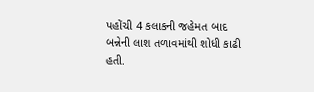પહોંચી 4 કલાકની જહેમત બાદ બન્નેની લાશ તળાવમાંથી શોધી કાઢી હતી.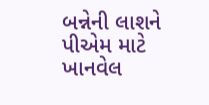બન્નેની લાશને પીએમ માટે ખાનવેલ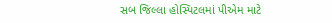સબ જિલ્લા હોસ્પિટલમાં પીએમ માટે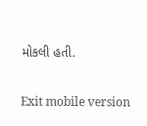મોકલી હતી.

Exit mobile version